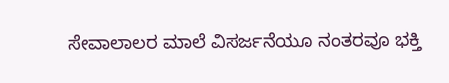ಸೇವಾಲಾಲರ ಮಾಲೆ ವಿಸರ್ಜನೆಯೂ ನಂತರವೂ ಭಕ್ತಿ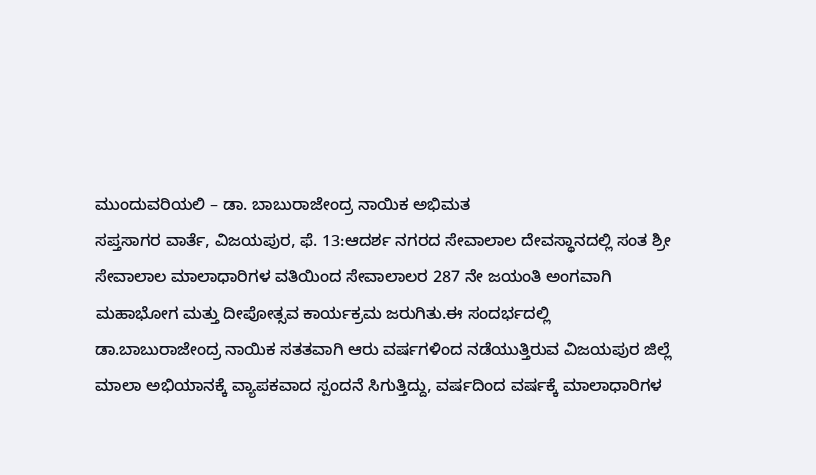ಮುಂದುವರಿಯಲಿ – ಡಾ. ಬಾಬುರಾಜೇಂದ್ರ ನಾಯಿಕ ಅಭಿಮತ
ಸಪ್ತಸಾಗರ ವಾರ್ತೆ, ವಿಜಯಪುರ, ಫೆ. 13:ಆದರ್ಶ ನಗರದ ಸೇವಾಲಾಲ ದೇವಸ್ಥಾನದಲ್ಲಿ ಸಂತ ಶ್ರೀ ಸೇವಾಲಾಲ ಮಾಲಾಧಾರಿಗಳ ವತಿಯಿಂದ ಸೇವಾಲಾಲರ 287 ನೇ ಜಯಂತಿ ಅಂಗವಾಗಿ ಮಹಾಭೋಗ ಮತ್ತು ದೀಪೋತ್ಸವ ಕಾರ್ಯಕ್ರಮ ಜರುಗಿತು.ಈ ಸಂದರ್ಭದಲ್ಲಿ ಡಾ.ಬಾಬುರಾಜೇಂದ್ರ ನಾಯಿಕ ಸತತವಾಗಿ ಆರು ವರ್ಷಗಳಿಂದ ನಡೆಯುತ್ತಿರುವ ವಿಜಯಪುರ ಜಿಲ್ಲೆ ಮಾಲಾ ಅಭಿಯಾನಕ್ಕೆ ವ್ಯಾಪಕವಾದ ಸ್ಪಂದನೆ ಸಿಗುತ್ತಿದ್ದು, ವರ್ಷದಿಂದ ವರ್ಷಕ್ಕೆ ಮಾಲಾಧಾರಿಗಳ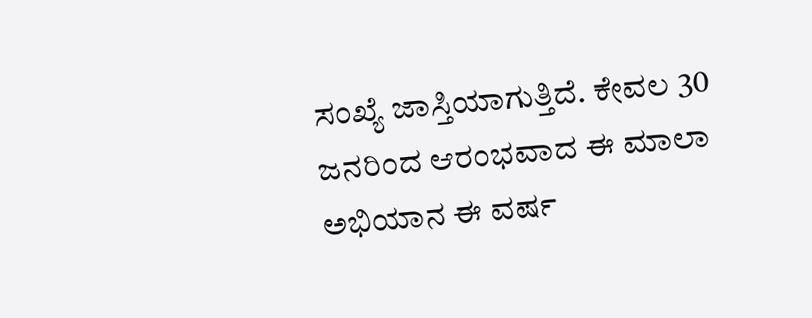ಸಂಖ್ಯೆ ಜಾಸ್ತಿಯಾಗುತ್ತಿದೆ. ಕೇವಲ 30 ಜನರಿಂದ ಆರಂಭವಾದ ಈ ಮಾಲಾ ಅಭಿಯಾನ ಈ ವರ್ಷ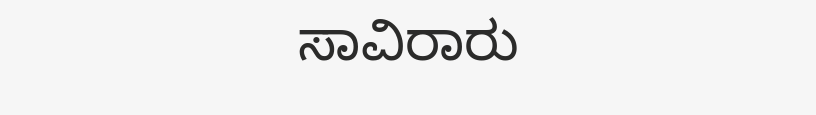ಸಾವಿರಾರು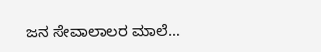ಜನ ಸೇವಾಲಾಲರ ಮಾಲೆ…